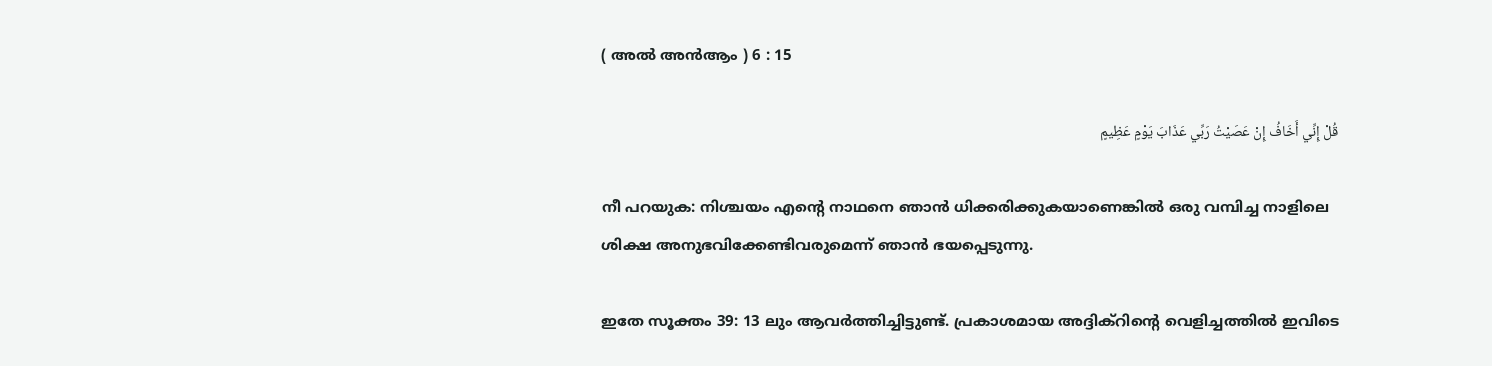( അൽ അന്‍ആം ) 6 : 15

قُلْ إِنِّي أَخَافُ إِنْ عَصَيْتُ رَبِّي عَذَابَ يَوْمٍ عَظِيمٍ

നീ പറയുക: നിശ്ചയം എന്‍റെ നാഥനെ ഞാന്‍ ധിക്കരിക്കുകയാണെങ്കില്‍ ഒരു വമ്പിച്ച നാളിലെ ശിക്ഷ അനുഭവിക്കേണ്ടിവരുമെന്ന് ഞാന്‍ ഭയപ്പെടുന്നു.

ഇതേ സൂക്തം 39: 13 ലും ആവര്‍ത്തിച്ചിട്ടുണ്ട്. പ്രകാശമായ അദ്ദിക്റിന്‍റെ വെളിച്ചത്തില്‍ ഇവിടെ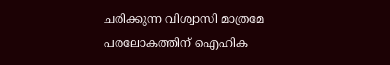ചരിക്കുന്ന വിശ്വാസി മാത്രമേ പരലോകത്തിന് ഐഹിക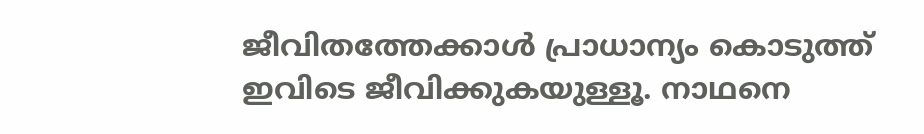ജീവിതത്തേക്കാള്‍ പ്രാധാന്യം കൊടുത്ത് ഇവിടെ ജീവിക്കുകയുള്ളൂ. നാഥനെ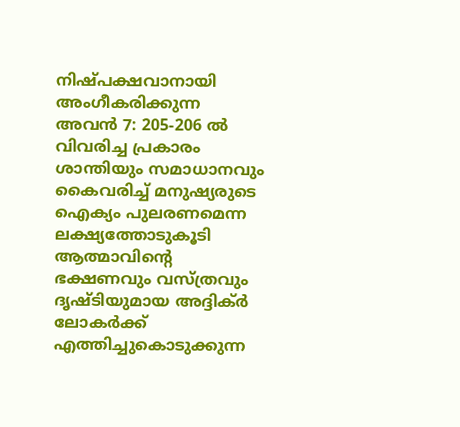നിഷ്പക്ഷവാനായി അംഗീകരിക്കുന്ന അവന്‍ 7: 205-206 ല്‍ വിവരിച്ച പ്രകാരം ശാന്തിയും സമാധാനവും കൈവരിച്ച് മനുഷ്യരുടെ ഐക്യം പുലരണമെന്ന ലക്ഷ്യത്തോടുകൂടി ആത്മാവിന്‍റെ ഭക്ഷണവും വസ്ത്രവും ദൃഷ്ടിയുമായ അദ്ദിക്ര്‍ ലോകര്‍ക്ക് എത്തിച്ചുകൊടുക്കുന്ന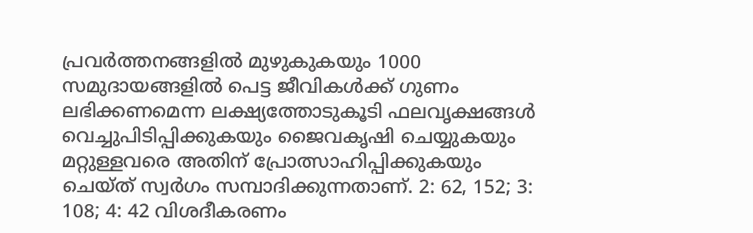പ്രവര്‍ത്തനങ്ങളില്‍ മുഴുകുകയും 1000 സമുദായങ്ങളില്‍ പെട്ട ജീവികള്‍ക്ക് ഗുണം ലഭിക്കണമെന്ന ലക്ഷ്യത്തോടുകൂടി ഫലവൃക്ഷങ്ങള്‍ വെച്ചുപിടിപ്പിക്കുകയും ജൈവകൃഷി ചെയ്യുകയും മറ്റുള്ളവരെ അതിന് പ്രോത്സാഹിപ്പിക്കുകയും ചെയ്ത് സ്വര്‍ഗം സമ്പാദിക്കുന്നതാണ്. 2: 62, 152; 3: 108; 4: 42 വിശദീകരണം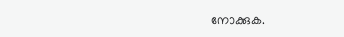നോക്കുക.